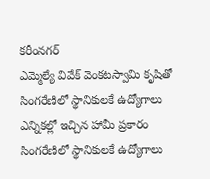కరీంనగర్
ఎమ్మెల్యే వివేక్ వెంకటస్వామి కృషితో సింగరేణిలో స్థానికులకే ఉద్యోగాలు
ఎన్నికల్లో ఇచ్చిన హామీ ప్రకారం సింగరేణిలో స్థానికులకే ఉద్యోగాలు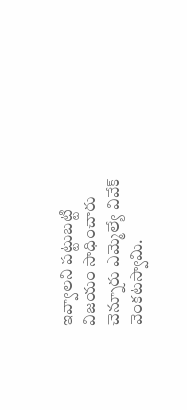ఇవ్వాలని పట్టుబట్టి విజయం సాధించారు చెన్నూరు ఎమ్మెల్యే వివేక్ వెంకటస్వామి.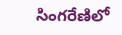సింగరేణిలో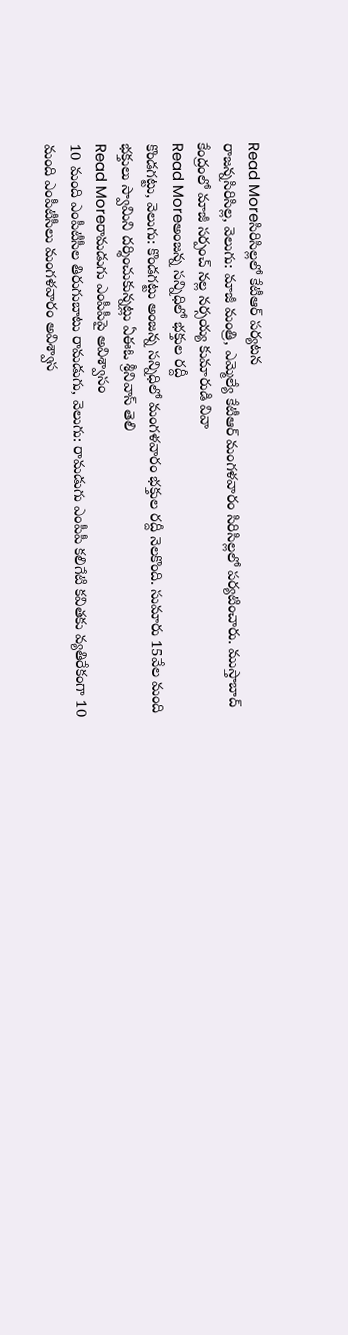Read Moreసిరిసిల్లలో కేటీఆర్ పర్యటన
రాజన్నసిరిసిల్ల, వెలుగు: మాజీ మంత్రి, ఎమ్మెల్యే కేటీఆర్ మంగళవారం సిరిసిల్లలో పర్యటించారు. ముస్తాబాద్ కేంద్రంలో మాజీ సర్పంచ్ నల్ల నర్సయ్య కుమారుడి వివా
Read Moreఅంజన్న సన్నిధిలో భక్తుల రద్దీ
కొండగట్టు, వెలుగు: కొండగట్టు అంజన్న సన్నిధిలో మంగళవారం భక్తుల రద్దీ నెలకొంది. సుమారు 15వేల మంది భక్తులు స్వామిని దర్శించుకున్నట్లు ఏఈఓ శ్రీనివాస్ తెలి
Read Moreరామడుగు ఎంపీపీపై అవిశ్వాసం
10 మంది ఎంపీటీసీల తిరుగుబాటు రామడుగు, వెలుగు: రామడుగు ఎంపీపీ కలిగేటి కవితకు వ్యతిరేకంగా 10 మంది ఎంపీటీసీలు మంగళవారం అవిశ్వాస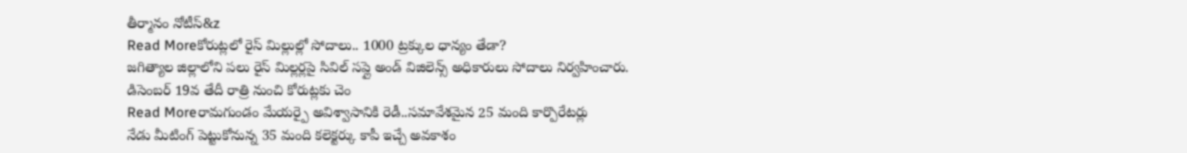తీర్మానం నోటీస్&z
Read Moreకోరుట్లలో రైస్ మిల్లుల్లో సోదాలు.. 1000 ట్రక్కుల ధాన్యం తేడా?
జగిత్యాల జిల్లాలోని పలు రైస్ మిల్లర్లపై సివిల్ సప్లై అండ్ విజిలెన్స్ అధికారులు సోదాలు నిర్వహించారు. డిసెంబర్ 19వ తేదీ రాత్రి నుంచి కోరుట్లకు చెం
Read Moreరామగుండం మేయర్పై అవిశ్వాసానికి రెడీ..సమావేశమైన 25 మంది కార్పొరేటర్లు
నేడు మీటింగ్ పెట్టుకోనున్న 35 మంది కలెక్టర్కు కాపీ ఇచ్చే అవకాశం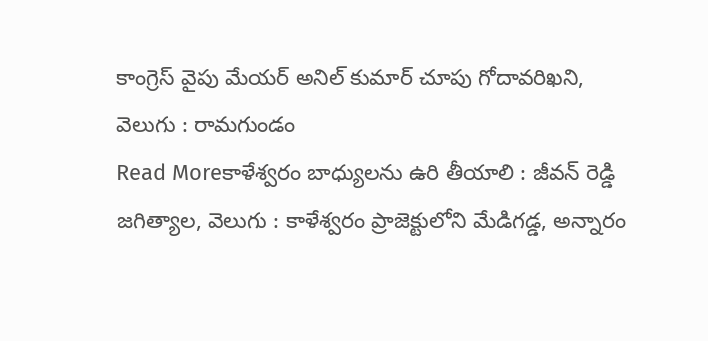కాంగ్రెస్ వైపు మేయర్ అనిల్ కుమార్ చూపు గోదావరిఖని, వెలుగు : రామగుండం
Read Moreకాళేశ్వరం బాధ్యులను ఉరి తీయాలి : జీవన్ రెడ్డి
జగిత్యాల, వెలుగు : కాళేశ్వరం ప్రాజెక్టులోని మేడిగడ్డ, అన్నారం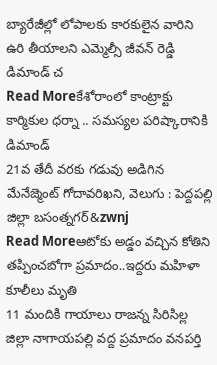బ్యారేజీల్లో లోపాలకు కారకులైన వారిని ఉరి తీయాలని ఎమ్మెల్సీ జీవన్ రెడ్డి డిమాండ్ చ
Read Moreకేశోరాంలో కాంట్రాక్టు కార్మికుల ధర్నా .. సమస్యల పరిష్కారానికి డిమాండ్
21వ తేదీ వరకు గడువు అడిగిన మేనేజ్మెంట్ గోదావరిఖని, వెలుగు : పెద్దపల్లి జిల్లా బసంత్నగర్&zwnj
Read Moreఆటోకు అడ్డం వచ్చిన కోతిని తప్పించబోగా ప్రమాదం..ఇద్దరు మహిళా కూలీలు మృతి
11 మందికి గాయాలు రాజన్న సిరిసిల్ల జిల్లా నాగాయపల్లి వద్ద ప్రమాదం వనపర్తి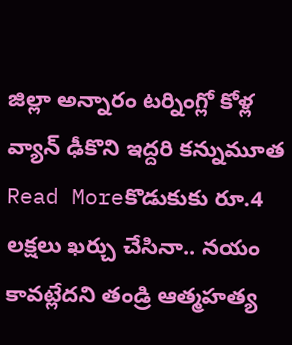జిల్లా అన్నారం టర్నింగ్లో కోళ్ల వ్యాన్ ఢీకొని ఇద్దరి కన్నుమూత
Read Moreకొడుకుకు రూ.4 లక్షలు ఖర్చు చేసినా.. నయం కావట్లేదని తండ్రి ఆత్మహత్య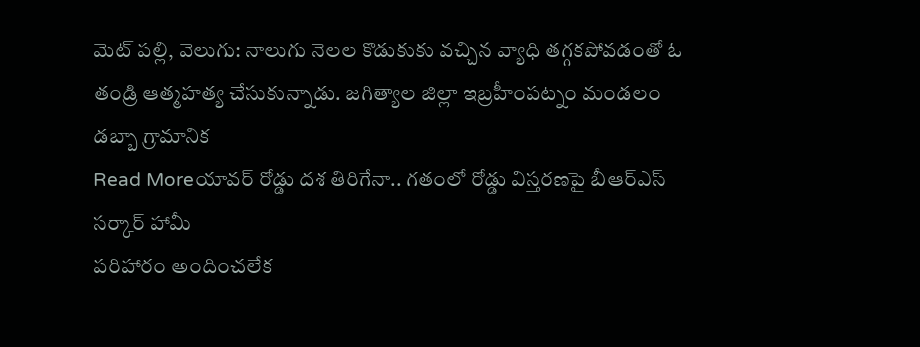మెట్ పల్లి, వెలుగు: నాలుగు నెలల కొడుకుకు వచ్చిన వ్యాధి తగ్గకపోవడంతో ఓ తండ్రి ఆత్మహత్య చేసుకున్నాడు. జగిత్యాల జిల్లా ఇబ్రహీంపట్నం మండలం డబ్బా గ్రామానిక
Read Moreయావర్ రోడ్డు దశ తిరిగేనా.. గతంలో రోడ్డు విస్తరణపై బీఆర్ఎస్ సర్కార్ హామీ
పరిహారం అందించలేక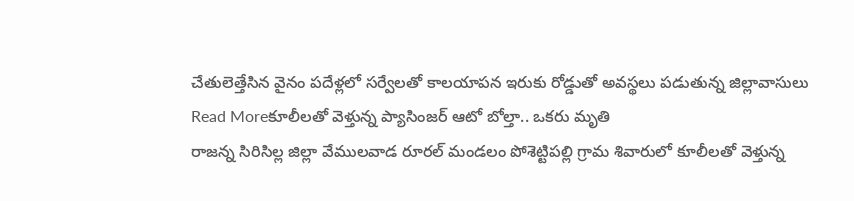చేతులెత్తేసిన వైనం పదేళ్లలో సర్వేలతో కాలయాపన ఇరుకు రోడ్డుతో అవస్థలు పడుతున్న జిల్లావాసులు
Read Moreకూలీలతో వెళ్తున్న ప్యాసింజర్ ఆటో బోల్తా.. ఒకరు మృతి
రాజన్న సిరిసిల్ల జిల్లా వేములవాడ రూరల్ మండలం పోశెట్టిపల్లి గ్రామ శివారులో కూలీలతో వెళ్తున్న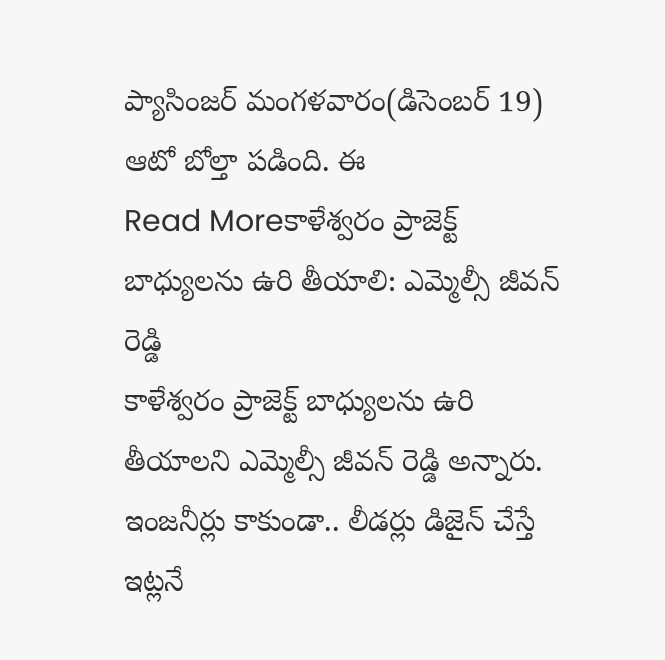ప్యాసింజర్ మంగళవారం(డిసెంబర్ 19) ఆటో బోల్తా పడింది. ఈ
Read Moreకాళేశ్వరం ప్రాజెక్ట్ బాధ్యులను ఉరి తీయాలి: ఎమ్మెల్సీ జీవన్ రెడ్డి
కాళేశ్వరం ప్రాజెక్ట్ బాధ్యులను ఉరి తీయాలని ఎమ్మెల్సీ జీవన్ రెడ్డి అన్నారు. ఇంజనీర్లు కాకుండా.. లీడర్లు డిజైన్ చేస్తే ఇట్లనే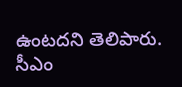ఉంటదని తెలిపారు. సీఎం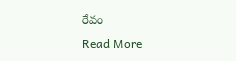రేవం
Read More